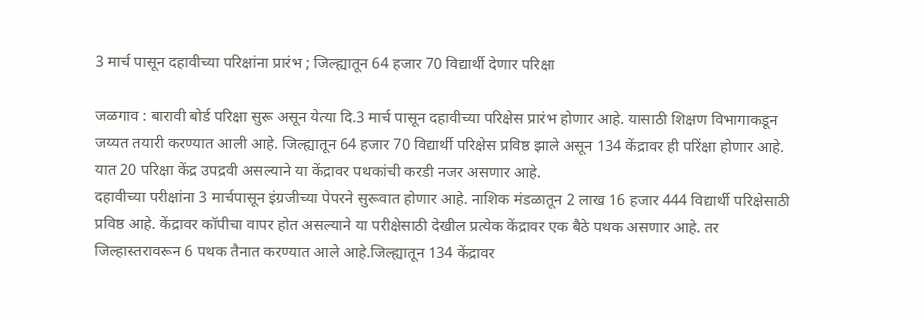3 मार्च पासून दहावीच्या परिक्षांना प्रारंभ ; जिल्ह्यातून 64 हजार 70 विद्यार्थी देणार परिक्षा

जळगाव : बारावी बोर्ड परिक्षा सुरू असून येत्या दि.3 मार्च पासून दहावीच्या परिक्षेस प्रारंभ होणार आहे. यासाठी शिक्षण विभागाकडून जय्यत तयारी करण्यात आली आहे. जिल्ह्यातून 64 हजार 70 विद्यार्थी परिक्षेस प्रविष्ठ झाले असून 134 केंद्रावर ही परिंक्षा होणार आहे. यात 20 परिक्षा केंद्र उपद्रवी असल्याने या केंद्रावर पथकांची करडी नजर असणार आहे.
दहावीच्या परीक्षांना 3 मार्चपासून इंग्रजीच्या पेपरने सुरूवात होणार आहे. नाशिक मंडळातून 2 लाख 16 हजार 444 विद्यार्थी परिक्षेसाठी प्रविष्ठ आहे. केंद्रावर कॉपीचा वापर होत असल्याने या परीक्षेसाठी देखील प्रत्येक केंद्रावर एक बैठे पथक असणार आहे. तर जिल्हास्तरावरून 6 पथक तैनात करण्यात आले आहे.जिल्ह्यातून 134 केंद्रावर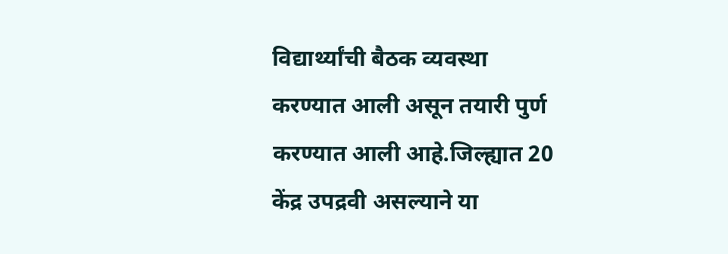विद्यार्थ्यांची बैठक व्यवस्था करण्यात आली असून तयारी पुर्ण करण्यात आली आहे.जिल्ह्यात 20 केंद्र उपद्रवी असल्याने या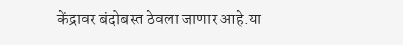केंद्रावर बंदोबस्त ठेवला जाणार आहे.या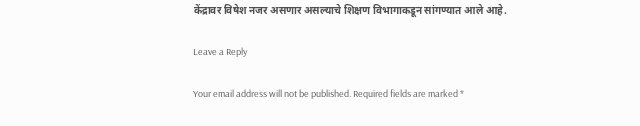केंद्रावर विषेश नजर असणार असल्याचे शिक्षण विभागाकडून सांगण्यात आले आहे.

Leave a Reply

Your email address will not be published. Required fields are marked *